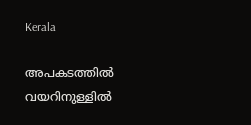Kerala

അപകടത്തിൽ വയറിനുള്ളിൽ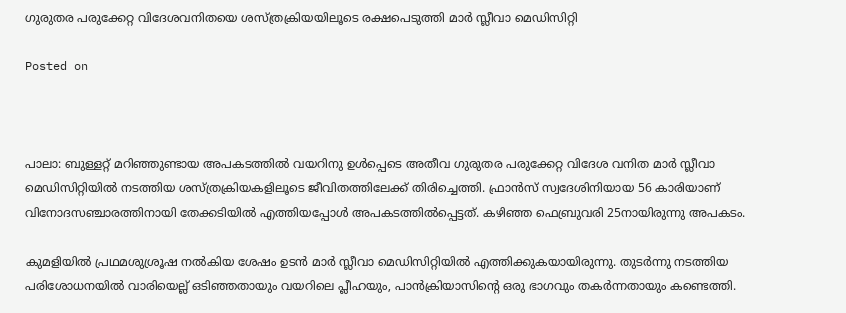ഗുരുതര പരുക്കേറ്റ വിദേശവനിതയെ ശസ്ത്രക്രിയയിലൂടെ രക്ഷപെടുത്തി മാർ സ്ലീവാ മെഡിസിറ്റി

Posted on



പാലാ: ബുള്ളറ്റ് മറിഞ്ഞുണ്ടായ അപകടത്തിൽ വയറിനു ഉൾപ്പെടെ അതീവ ഗുരുതര പരുക്കേറ്റ വിദേശ വനിത മാർ സ്ലീവാ മെഡിസിറ്റിയിൽ നടത്തിയ ശസ്ത്രക്രിയകളിലൂടെ ജീവിതത്തിലേക്ക് തിരിച്ചെത്തി. ഫ്രാൻസ് സ്വദേശിനിയായ 56 കാരിയാണ് വിനോദസഞ്ചാരത്തിനായി തേക്കടിയിൽ എത്തിയപ്പോൾ അപകടത്തിൽപ്പെട്ടത്. കഴിഞ്ഞ ഫെബ്രുവരി 25നായിരുന്നു അപകടം.

കുമളിയിൽ പ്രഥമശുശ്രൂഷ നൽകിയ ശേഷം ഉടൻ മാർ സ്ലീവാ മെഡിസിറ്റിയിൽ എത്തിക്കുകയായിരുന്നു. തുടർന്നു നടത്തിയ പരിശോധനയിൽ വാരിയെല്ല് ഒടിഞ്ഞതായും വയറിലെ പ്ലീഹയും, പാൻക്രിയാസിന്റെ ഒരു ഭാഗവും തകർന്നതായും കണ്ടെത്തി.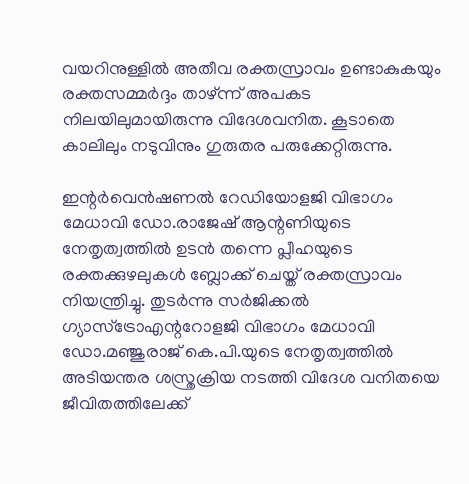വയറിനുള്ളിൽ അതീവ രക്തസ്രാവം ഉണ്ടാകുകയും രക്തസമ്മർദ്ദം താഴ്ന്ന് അപകട നിലയിലുമായിരുന്നു വിദേശവനിത. കൂടാതെ കാലിലും നടുവിനും ഗുരുതര പരുക്കേറ്റിരുന്നു.

ഇന്റർവെൻഷണൽ റേഡിയോളജി വിഭാഗം മേധാവി ഡോ.രാജേഷ് ആന്റണിയുടെ നേതൃത്വത്തിൽ ഉടൻ തന്നെ പ്ലീഹയുടെ രക്തക്കുഴലുകൾ ബ്ലോക്ക് ചെയ്ത് രക്തസ്രാവം നിയന്ത്രിച്ചു. തുടർന്നു സർജിക്കൽ ഗ്യാസ്ട്രോഎന്ററോളജി വിഭാഗം മേധാവി ഡോ.മഞ്ജുരാജ് കെ.പി.യുടെ നേതൃത്വത്തിൽ അടിയന്തര ശസ്ത്രക്രിയ നടത്തി വിദേശ വനിതയെ ജീവിതത്തിലേക്ക്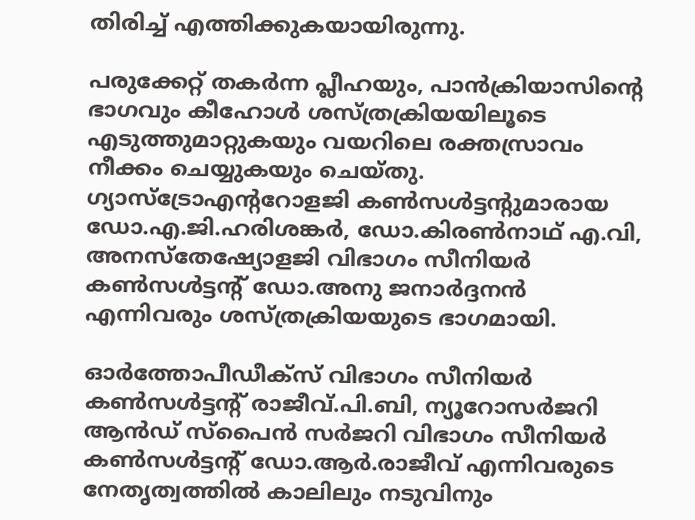തിരിച്ച് എത്തിക്കുകയായിരുന്നു.

പരുക്കേറ്റ് തകർന്ന പ്ലീഹയും, പാൻക്രിയാസിന്റെ ഭാഗവും കീഹോൾ ശസ്ത്രക്രിയയിലൂടെ എടുത്തുമാറ്റുകയും വയറിലെ രക്തസ്രാവം നീക്കം ചെയ്യുകയും ചെയ്തു. ഗ്യാസ്ട്രോഎന്ററോളജി കൺസൾട്ടന്റുമാരായ ഡോ.എ.ജി.ഹരിശങ്കർ, ഡോ.കിരൺനാഥ് എ.വി, അനസ്തേഷ്യോളജി വിഭാഗം സീനിയർ കൺസൾട്ടന്റ് ഡോ.അനു ജനാർദ്ദനൻ എന്നിവരും ശസ്ത്രക്രിയയുടെ ഭാഗമായി.

ഓർത്തോപീഡീക്സ് വിഭാഗം സീനിയർ കൺസൾട്ടന്റ് രാജീവ്.പി.ബി, ന്യൂറോസർജറി ആൻഡ് സ്പൈൻ സർജറി വിഭാഗം സീനിയർ കൺസൾട്ടന്റ് ഡോ.ആർ.രാജീവ് എന്നിവരുടെ നേതൃത്വത്തിൽ കാലിലും നടുവിനും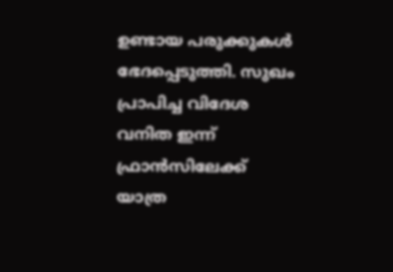ഉണ്ടായ പരുക്കുകൾ ഭേദപ്പെടുത്തി. സുഖം പ്രാപിച്ച വിദേശ വനിത ഇന്ന് ഫ്രാൻസിലേക്ക് യാത്ര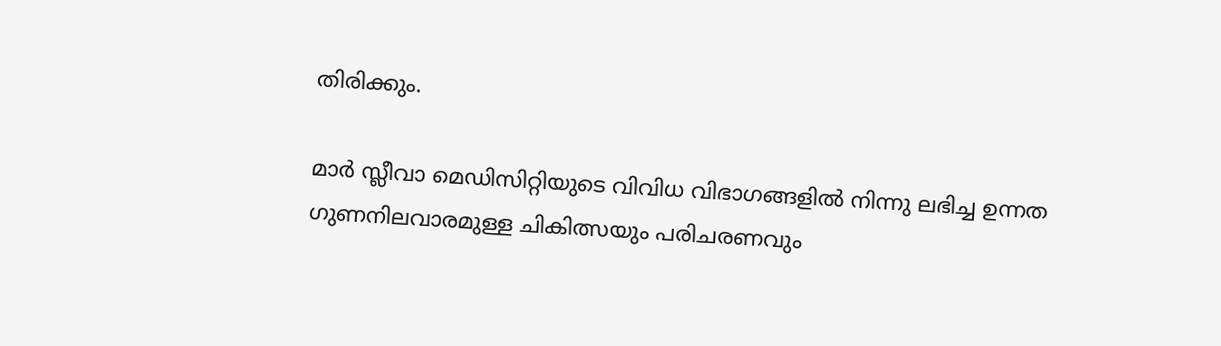തിരിക്കും.

മാർ സ്ലീവാ മെഡിസിറ്റിയുടെ വിവിധ വിഭാഗങ്ങളിൽ നിന്നു ലഭിച്ച ഉന്നത ഗുണനിലവാരമുള്ള ചികിത്സയും പരിചരണവും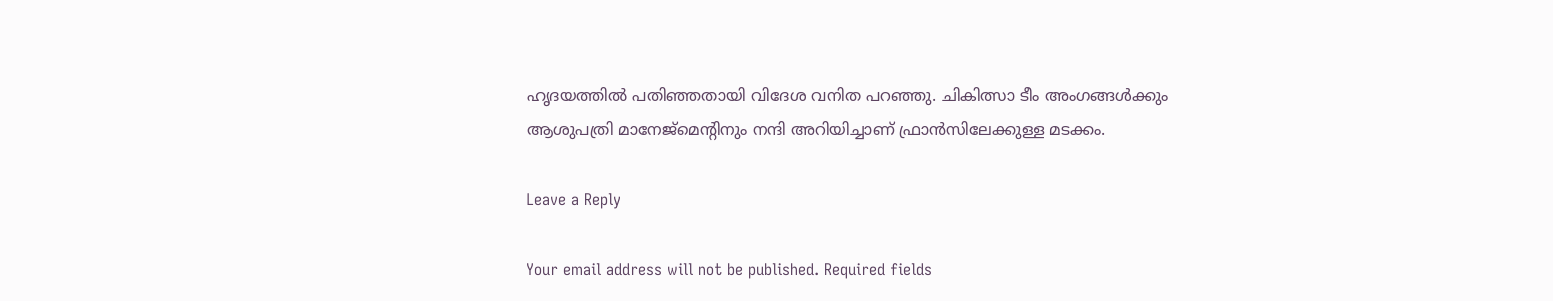ഹൃദയത്തിൽ പതിഞ്ഞതായി വിദേശ വനിത പറഞ്ഞു. ചികിത്സാ ടീം അംഗങ്ങൾക്കും ആശുപത്രി മാനേജ്മെന്റിനും നന്ദി അറിയിച്ചാണ് ഫ്രാൻസിലേക്കുള്ള മടക്കം.

Leave a Reply

Your email address will not be published. Required fields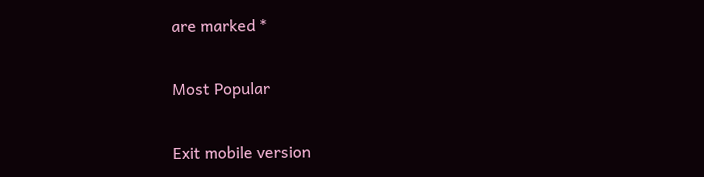are marked *

Most Popular

Exit mobile version